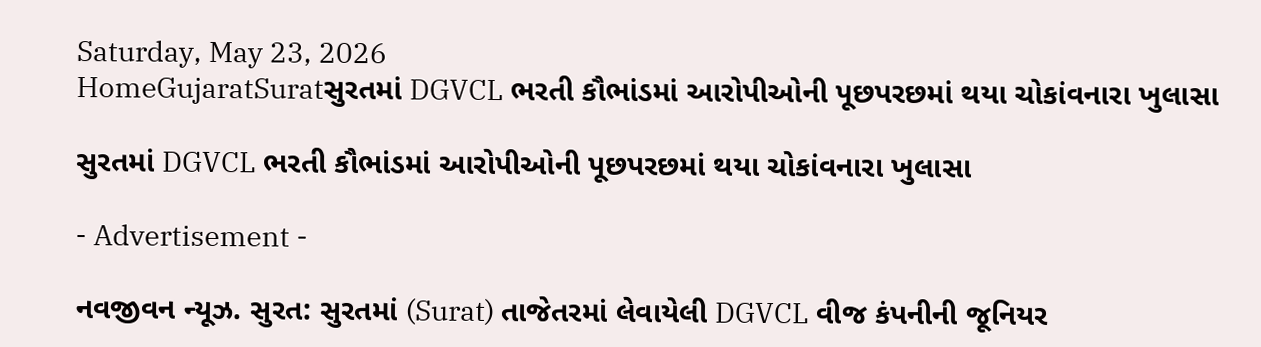Saturday, May 23, 2026
HomeGujaratSuratસુરતમાં DGVCL ભરતી કૌભાંડમાં આરોપીઓની પૂછપરછમાં થયા ચોકાંવનારા ખુલાસા

સુરતમાં DGVCL ભરતી કૌભાંડમાં આરોપીઓની પૂછપરછમાં થયા ચોકાંવનારા ખુલાસા

- Advertisement -

નવજીવન ન્યૂઝ. સુરત: સુરતમાં (Surat) તાજેતરમાં લેવાયેલી DGVCL વીજ કંપનીની જૂનિયર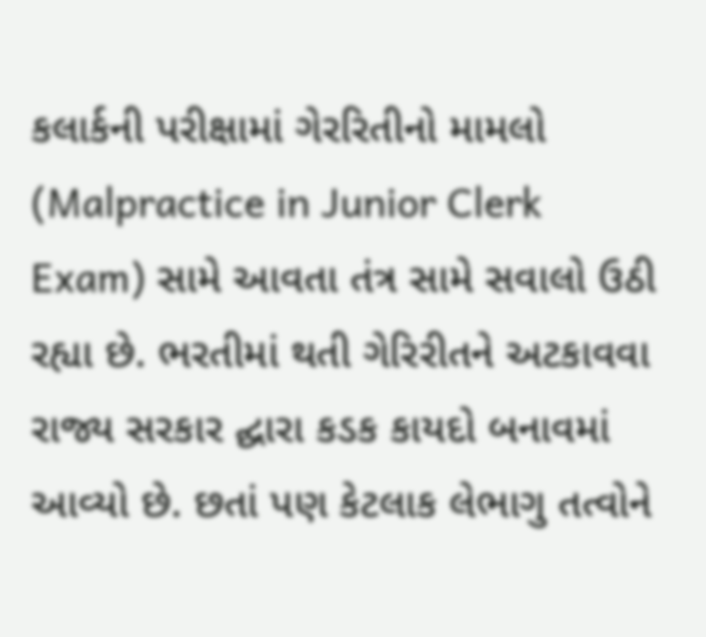કલાર્કની પરીક્ષામાં ગેરરિતીનો મામલો (Malpractice in Junior Clerk Exam) સામે આવતા તંત્ર સામે સવાલો ઉઠી રહ્યા છે. ભરતીમાં થતી ગેરિરીતને અટકાવવા રાજ્ય સરકાર દ્ઘારા કડક કાયદો બનાવમાં આવ્યો છે. છતાં પણ કેટલાક લેભાગુ તત્વોને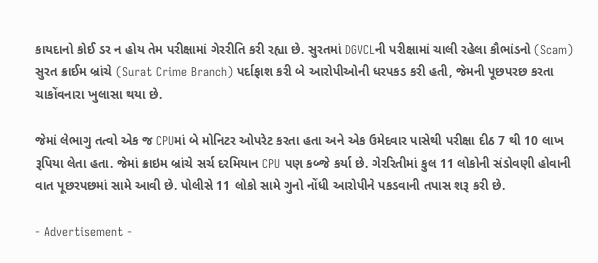કાયદાનો કોઈ ડર ન હોય તેમ પરીક્ષામાં ગેરરીતિ કરી રહ્યા છે. સુરતમાં DGVCLની પરીક્ષામાં ચાલી રહેલા કૌભાંડનો (Scam) સુરત ક્રાઈમ બ્રાંચે (Surat Crime Branch) પર્દાફાશ કરી બે આરોપીઓની ધરપકડ કરી હતી, જેમની પૂછપરછ કરતા ચાકોંવનારા ખુલાસા થયા છે.

જેમાં લેભાગુ તત્વો એક જ CPUમાં બે મોનિટર ઓપરેટ કરતા હતા અને એક ઉમેદવાર પાસેથી પરીક્ષા દીઠ 7 થી 10 લાખ રૂપિયા લેતા હતા. જેમાં ક્રાઇમ બ્રાંચે સર્ચ દરમિયાન CPU પણ કબ્જે કર્યા છે. ગેરરિતીમાં કુલ 11 લોકોની સંડોવણી હોવાની વાત પૂછરપછમાં સામે આવી છે. પોલીસે 11 લોકો સામે ગુનો નોંધી આરોપીને પકડવાની તપાસ શરૂ કરી છે.

- Advertisement -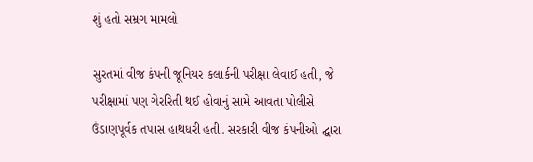શું હતો સમ્રગ મામલો

સુરતમાં વીજ કંપની જૂનિયર કલાર્કની પરીક્ષા લેવાઈ હતી, જે પરીક્ષામાં પણ ગેરરિતી થઈ હોવાનું સામે આવતા પોલીસે ઉંડાણપૂર્વક તપાસ હાથધરી હતી. સરકારી વીજ કંપનીઓ દ્ઘારા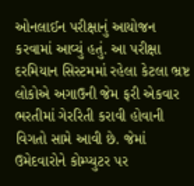ઓનલાઈન પરીક્ષાનું આયોજન કરવામાં આવ્યું હતું. આ પરીક્ષા દરમિયાન સિસ્ટમમાં રહેલા કેટલા ભ્રષ્ટ લોકોએ અગાઉની જેમ ફરી એકવાર ભરતીમાં ગેરરિતી કરાવી હોવાની વિગતો સામે આવી છે. જેમાં ઉમેદવારોને કોમ્પ્યુટર પર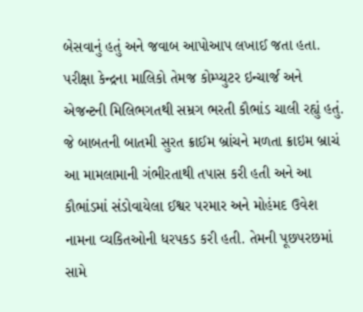બેસવાનું હતું અને જવાબ આપોઆપ લખાઈ જતા હતા. પરીક્ષા કેન્દ્રના માલિકો તેમજ કોમ્પ્યુટર ઇન્ચાર્જ અને એજન્ટની મિલિભગતથી સમ્રગ ભરતી કૌભાંડ ચાલી રહ્યું હતું. જે બાબતની બાતમી સુરત ક્રાઈમ બ્રાંચને મળતા ક્રાઇમ બ્રાચં આ મામલામાની ગંભીરતાથી તપાસ કરી હતી અને આ કૌભાંડમાં સંડોવાયેલા ઈશ્વર પરમાર અને મોહંમદ ઉવેશ નામના વ્યકિતઓની ધરપકડ કરી હતી. તેમની પૂછપરછમાં સામે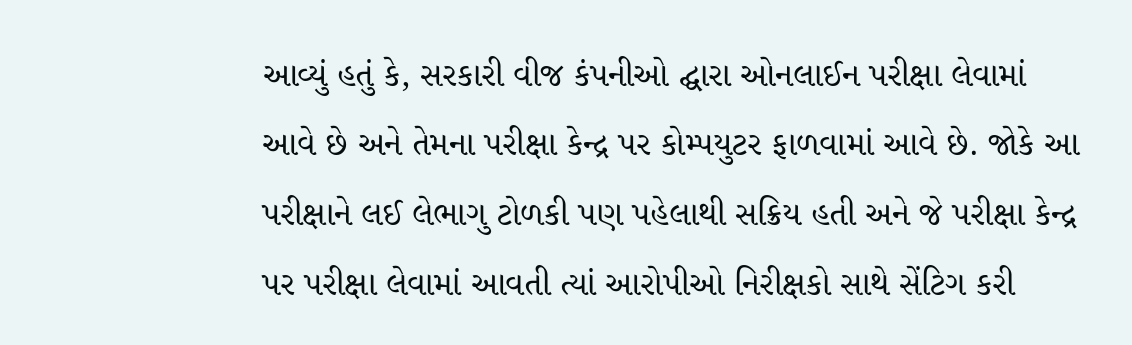આવ્યું હતું કે, સરકારી વીજ કંપનીઓ દ્ઘારા ઓનલાઈન પરીક્ષા લેવામાં આવે છે અને તેમના પરીક્ષા કેન્દ્ર પર કોમ્પયુટર ફાળવામાં આવે છે. જોકે આ પરીક્ષાને લઈ લેભાગુ ટોળકી પણ પહેલાથી સક્રિય હતી અને જે પરીક્ષા કેન્દ્ર પર પરીક્ષા લેવામાં આવતી ત્યાં આરોપીઓ નિરીક્ષકો સાથે સેંટિગ કરી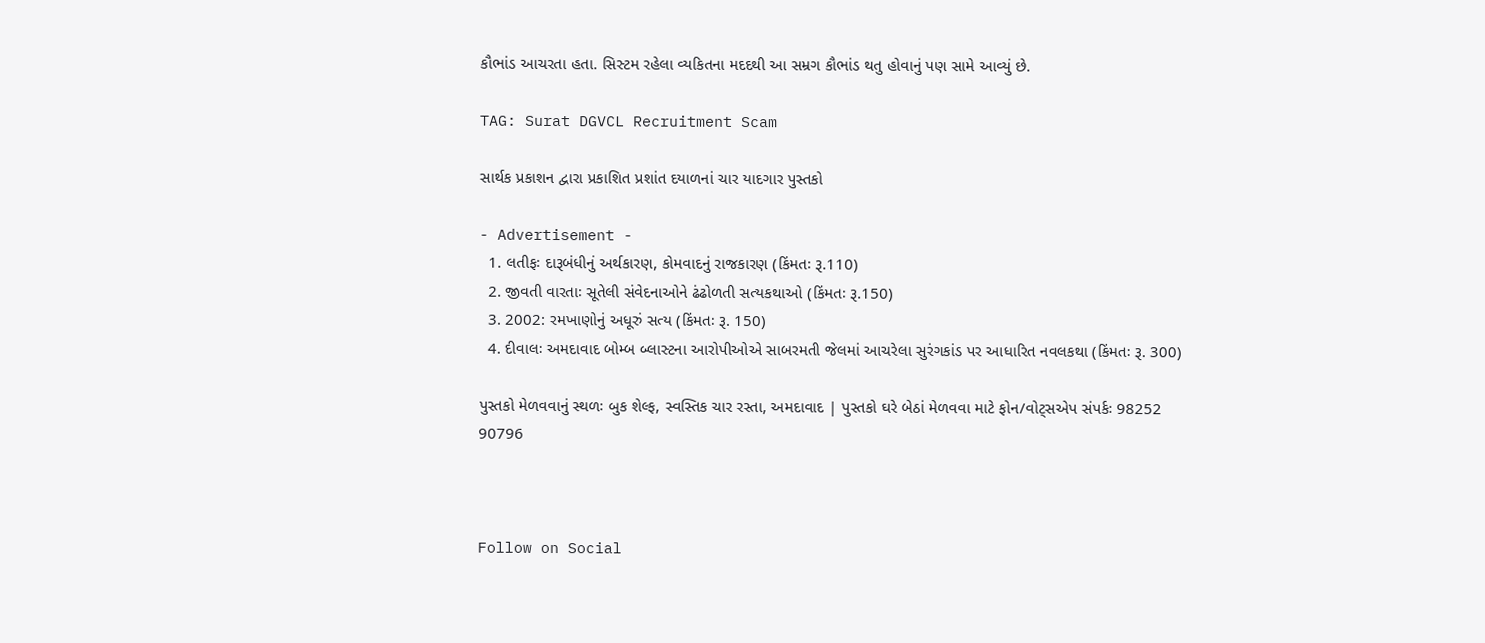કૌભાંડ આચરતા હતા. સિસ્ટમ રહેલા વ્યકિતના મદદથી આ સમ્રગ કૌભાંડ થતુ હોવાનું પણ સામે આવ્યું છે.

TAG: Surat DGVCL Recruitment Scam

સાર્થક પ્રકાશન દ્વારા પ્રકાશિત પ્રશાંત દયાળનાં ચાર યાદગાર પુસ્તકો

- Advertisement -
  1. લતીફઃ દારૂબંધીનું અર્થકારણ, કોમવાદનું રાજકારણ (કિંમતઃ રૂ.110)
  2. જીવતી વારતાઃ સૂતેલી સંવેદનાઓને ઢંઢોળતી સત્યકથાઓ (કિંમતઃ રૂ.150)
  3. 2002: રમખાણોનું અધૂરું સત્ય (કિંમતઃ રૂ. 150)
  4. દીવાલઃ અમદાવાદ બોમ્બ બ્લાસ્ટના આરોપીઓએ સાબરમતી જેલમાં આચરેલા સુરંગકાંડ પર આધારિત નવલકથા (કિંમતઃ રૂ. 300)

પુસ્તકો મેળવવાનું સ્થળઃ બુક શેલ્ફ, સ્વસ્તિક ચાર રસ્તા, અમદાવાદ | પુસ્તકો ઘરે બેઠાં મેળવવા માટે ફોન/વોટ્સએપ સંપર્કઃ 98252 90796



Follow on Social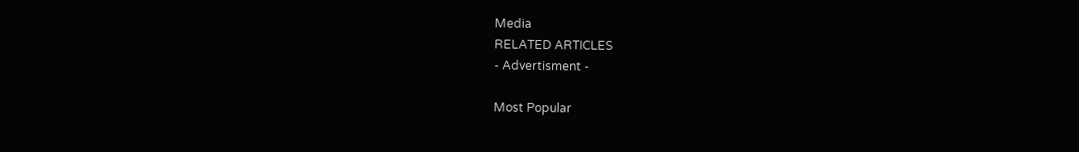Media
RELATED ARTICLES
- Advertisment -

Most Popular